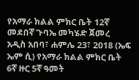የአማራ ክልል ምክር ቤት 12ኛ መደበኛ ጉባኤ መካሄድ ጀመረ
አዲስ አበባ፣ ሐምሌ 23፣ 2018 (ኤፍ ኤም ሲ) የአማራ ክልል ምክር ቤት 6ኛ ዙር 5ኛ ዓመት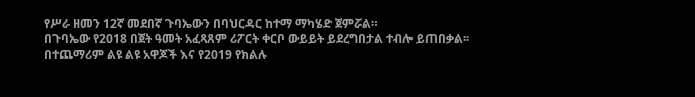የሥራ ዘመን 12ኛ መደበኛ ጉባኤውን በባህርዳር ከተማ ማካሄድ ጀምሯል።
በጉባኤው የ2018 በጀት ዓመት አፈጻጸም ሪፖርት ቀርቦ ውይይት ይደረግበታል ተብሎ ይጠበቃል፡፡
በተጨማሪም ልዩ ልዩ አዋጆች እና የ2019 የክልሉ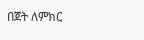በጀት ለምክር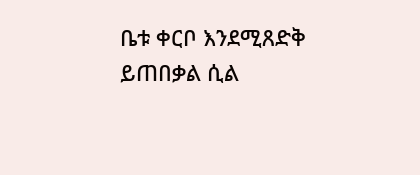ቤቱ ቀርቦ እንደሚጸድቅ ይጠበቃል ሲል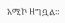አሚኮ ዘግቧል።